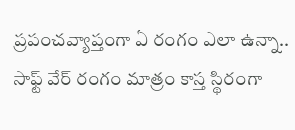ప్రపంచవ్యాప్తంగా ఏ రంగం ఎలా ఉన్నా.. సాఫ్ట్ వేర్ రంగం మాత్రం కాస్త స్థిరంగా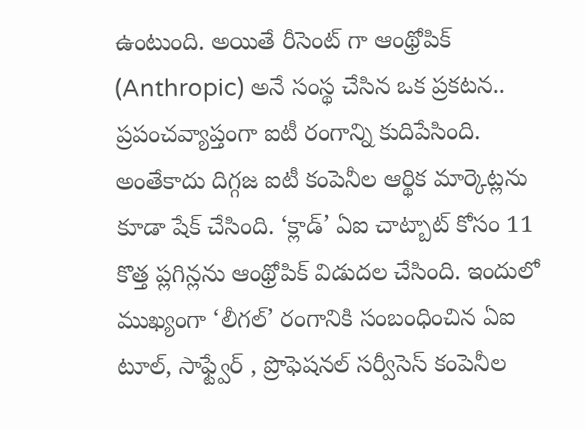ఉంటుంది. అయితే రీసెంట్ గా ఆంథ్రోపిక్ (Anthropic) అనే సంస్థ చేసిన ఒక ప్రకటన.. ప్రపంచవ్యాప్తంగా ఐటీ రంగాన్ని కుదిపేసింది. అంతేకాదు దిగ్గజ ఐటీ కంపెనీల ఆర్థిక మార్కెట్లను కూడా షేక్ చేసింది. ‘క్లాడ్’ ఏఐ చాట్బాట్ కోసం 11 కొత్త ప్లగిన్లను ఆంథ్రోపిక్ విడుదల చేసింది. ఇందులో ముఖ్యంగా ‘లీగల్’ రంగానికి సంబంధించిన ఏఐ టూల్, సాఫ్ట్వేర్ , ప్రొఫెషనల్ సర్వీసెస్ కంపెనీల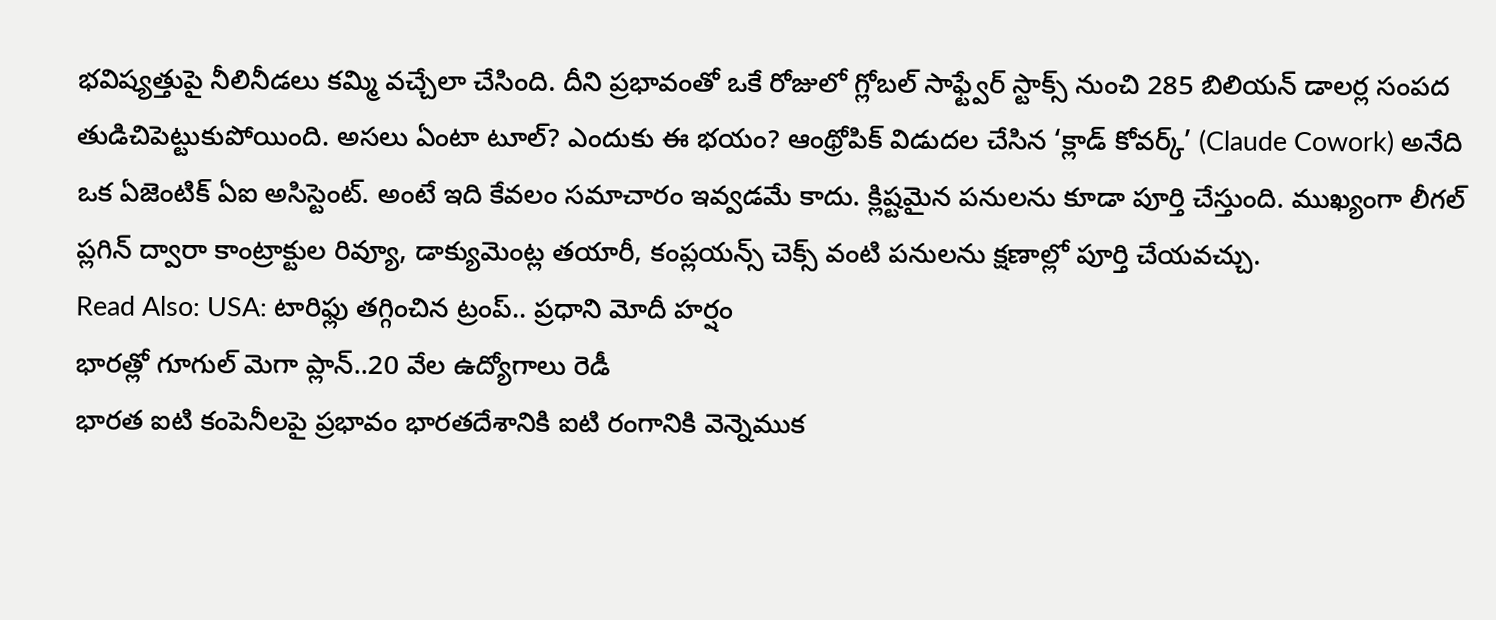భవిష్యత్తుపై నీలినీడలు కమ్మి వచ్చేలా చేసింది. దీని ప్రభావంతో ఒకే రోజులో గ్లోబల్ సాఫ్ట్వేర్ స్టాక్స్ నుంచి 285 బిలియన్ డాలర్ల సంపద తుడిచిపెట్టుకుపోయింది. అసలు ఏంటా టూల్? ఎందుకు ఈ భయం? ఆంథ్రోపిక్ విడుదల చేసిన ‘క్లాడ్ కోవర్క్’ (Claude Cowork) అనేది ఒక ఏజెంటిక్ ఏఐ అసిస్టెంట్. అంటే ఇది కేవలం సమాచారం ఇవ్వడమే కాదు. క్లిష్టమైన పనులను కూడా పూర్తి చేస్తుంది. ముఖ్యంగా లీగల్ ప్లగిన్ ద్వారా కాంట్రాక్టుల రివ్యూ, డాక్యుమెంట్ల తయారీ, కంప్లయన్స్ చెక్స్ వంటి పనులను క్షణాల్లో పూర్తి చేయవచ్చు.
Read Also: USA: టారిఫ్లు తగ్గించిన ట్రంప్.. ప్రధాని మోదీ హర్షం
భారత్లో గూగుల్ మెగా ప్లాన్..20 వేల ఉద్యోగాలు రెడీ
భారత ఐటి కంపెనీలపై ప్రభావం భారతదేశానికి ఐటి రంగానికి వెన్నెముక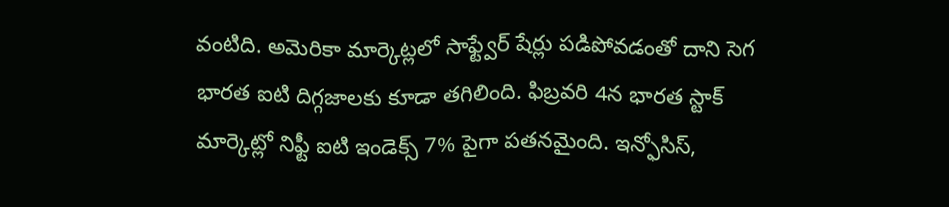వంటిది. అమెరికా మార్కెట్లలో సాఫ్ట్వేర్ షేర్లు పడిపోవడంతో దాని సెగ భారత ఐటి దిగ్గజాలకు కూడా తగిలింది. ఫిబ్రవరి 4న భారత స్టాక్ మార్కెట్లో నిఫ్టీ ఐటి ఇండెక్స్ 7% పైగా పతనమైంది. ఇన్ఫోసిస్,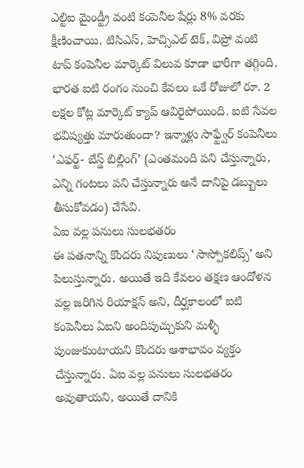ఎల్టిఐ మైండ్ట్రీ వంటి కంపెనీల షేర్లు 8% వరకు క్షీణించాయి. టిసిఎస్, హెచ్సిఎల్ టెక్, విప్రో వంటి టాప్ కంపెనీల మార్కెట్ విలువ కూడా భారీగా తగ్గింది. భారత ఐటి రంగం నుంచి కేవలం ఒకే రోజులో రూ. 2 లక్షల కోట్ల మార్కెట్ క్యాప్ ఆవిరైపోయింది. ఐటి సేవల భవిష్యత్తు మారుతుందా? ఇన్నాళ్లు సాఫ్ట్వేర్ కంపెనీలు ‘ఎఫర్ట్- బేస్డ్ బిల్లింగ్’ (ఎంతమంది పని చేస్తున్నారు, ఎన్ని గంటలు పని చేస్తున్నారు అనే దానిపై డబ్బులు తీసుకోవడం) చేసేవి.
ఏఐ వల్ల పనులు సులభతరం
ఈ పతనాన్ని కొందరు నిపుణులు ‘సాస్పోకలిప్స్’ అని పిలుస్తున్నారు. అయితే ఇది కేవలం తక్షణ ఆందోళన వల్ల జరిగిన రియాక్షన్ అని, దీర్ఘకాలంలో ఐటి కంపెనీలు ఏఐని అందిపుచ్చుకుని మళ్ళీ పుంజుకుంటాయని కొందరు ఆశాభావం వ్యక్తం చేస్తున్నారు. ఏఐ వల్ల పనులు సులభతరం అవుతాయని, అయితే దానికి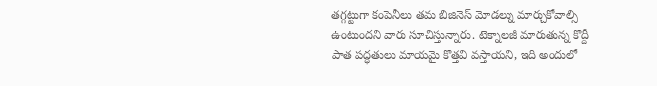తగ్గట్టుగా కంపెనీలు తమ బిజినెస్ మోడల్ను మార్చుకోవాల్సి ఉంటుందని వారు సూచిస్తున్నారు. టెక్నాలజీ మారుతున్న కొద్దీ పాత పద్ధతులు మాయమై కొత్తవి వస్తాయని, ఇది అందులో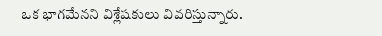ఒక భాగమేనని విశ్లేషకులు వివరిస్తున్నారు.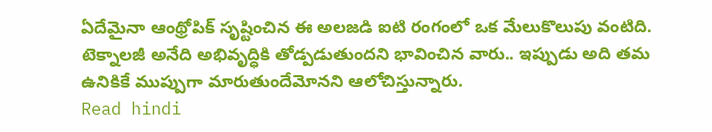ఏదేమైనా ఆంథ్రోపిక్ సృష్టించిన ఈ అలజడి ఐటి రంగంలో ఒక మేలుకొలుపు వంటిది. టెక్నాలజీ అనేది అభివృద్ధికి తోడ్పడుతుందని భావించిన వారు.. ఇప్పుడు అది తమ ఉనికికే ముప్పుగా మారుతుందేమోనని ఆలోచిస్తున్నారు.
Read hindi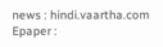news : hindi.vaartha.com
Epaper :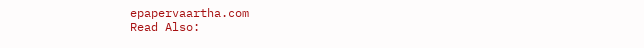epapervaartha.com
Read Also: